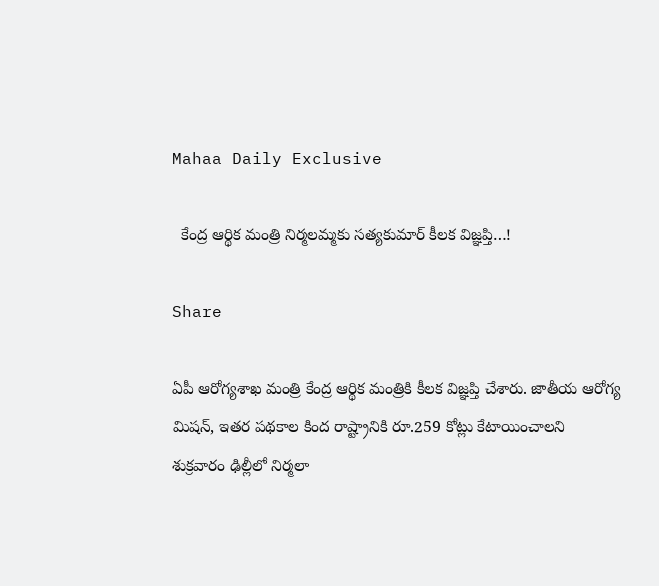Mahaa Daily Exclusive

  కేంద్ర ఆర్థిక మంత్రి నిర్మలమ్మకు సత్యకుమార్ కీలక విజ్ఞప్తి…!

Share

ఏపీ ఆరోగ్యశాఖ మంత్రి కేంద్ర ఆర్థిక మంత్రికి కీలక విజ్ఞప్తి చేశారు. జాతీయ ఆరోగ్య మిష‌న్, ఇత‌ర ప‌థ‌కాల కింద రాష్ట్రానికి రూ.259 కోట్లు కేటాయించాల‌ని శుక్రవారం ఢిల్లీలో నిర్మ‌లా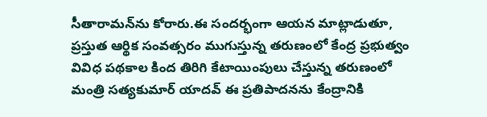సీతారామన్‌ను కోరారు.ఈ సందర్భంగా ఆయన మాట్లాడుతూ, ప్రస్తుత ఆర్థిక సంవత్సరం ముగుస్తున్న తరుణంలో కేంద్ర ప్రభుత్వం వివిధ పథకాల కింద తిరిగి కేటాయింపులు చేస్తున్న తరుణంలో మంత్రి సత్యకుమార్ యాదవ్ ఈ ప్రతిపాదనను కేంద్రానికి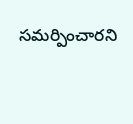సమర్పించారని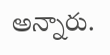అన్నారు.